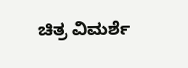ಚಿತ್ರ ವಿಮರ್ಶೆ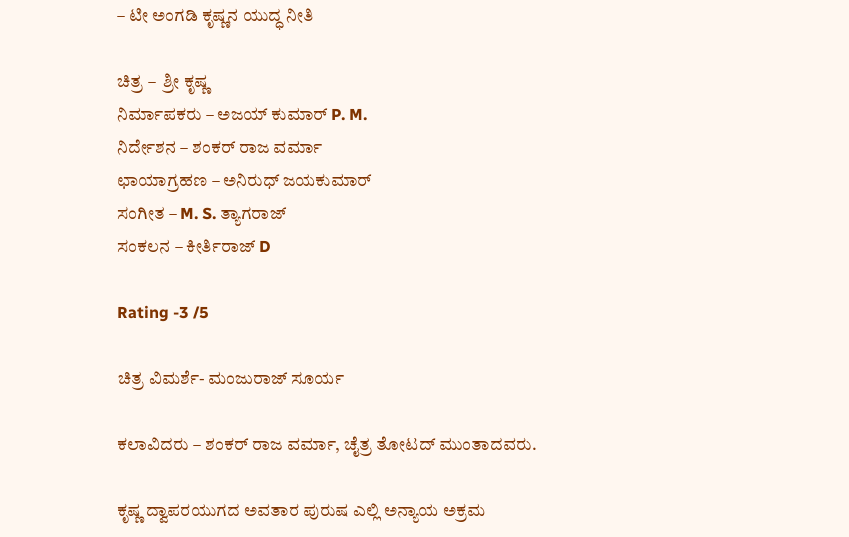– ಟೀ ಅಂಗಡಿ ಕೃಷ್ಣನ ಯುದ್ಧ ನೀತಿ

ಚಿತ್ರ –  ಶ್ರೀ ಕೃಷ್ಣ
ನಿರ್ಮಾಪಕರು – ಅಜಯ್ ಕುಮಾರ್ P. M.
ನಿರ್ದೇಶನ – ಶಂಕರ್ ರಾಜ ವರ್ಮಾ
ಛಾಯಾಗ್ರಹಣ – ಅನಿರುಧ್ ಜಯಕುಮಾರ್
ಸಂಗೀತ – M. S. ತ್ಯಾಗರಾಜ್
ಸಂಕಲನ – ಕೀರ್ತಿರಾಜ್ D

Rating -3 /5

ಚಿತ್ರ ವಿಮರ್ಶೆ- ಮಂಜುರಾಜ್ ಸೂರ್ಯ

ಕಲಾವಿದರು – ಶಂಕರ್ ರಾಜ ವರ್ಮಾ, ಚೈತ್ರ ತೋಟದ್ ಮುಂತಾದವರು.

ಕೃಷ್ಣ ದ್ವಾಪರಯುಗದ ಅವತಾರ ಪುರುಷ ಎಲ್ಲಿ ಅನ್ಯಾಯ ಅಕ್ರಮ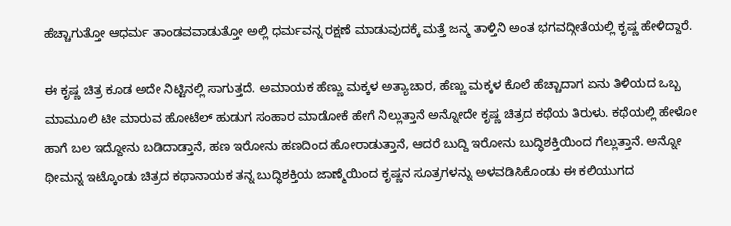ಹೆಚ್ಚಾಗುತ್ತೋ ಆಧರ್ಮ ತಾಂಡವವಾಡುತ್ತೋ ಅಲ್ಲಿ ಧರ್ಮವನ್ನ ರಕ್ಷಣೆ ಮಾಡುವುದಕ್ಕೆ ಮತ್ತೆ ಜನ್ಮ ತಾಳ್ತಿನಿ ಅಂತ ಭಗವದ್ಗೀತೆಯಲ್ಲಿ ಕೃಷ್ಣ ಹೇಳಿದ್ದಾರೆ.

ಈ ಕೃಷ್ಣ ಚಿತ್ರ ಕೂಡ ಅದೇ ನಿಟ್ಟಿನಲ್ಲಿ ಸಾಗುತ್ತದೆ. ಅಮಾಯಕ ಹೆಣ್ಣು ಮಕ್ಕಳ ಅತ್ಯಾಚಾರ, ಹೆಣ್ಣು ಮಕ್ಕಳ ಕೊಲೆ ಹೆಚ್ಚಾದಾಗ ಏನು ತಿಳಿಯದ ಒಬ್ಬ ಮಾಮೂಲಿ ಟೀ ಮಾರುವ ಹೋಟೆಲ್ ಹುಡುಗ ಸಂಹಾರ ಮಾಡೋಕೆ ಹೇಗೆ ನಿಲ್ಲುತ್ತಾನೆ ಅನ್ನೋದೇ ಕೃಷ್ಣ ಚಿತ್ರದ ಕಥೆಯ ತಿರುಳು. ಕಥೆಯಲ್ಲಿ ಹೇಳೋ ಹಾಗೆ ಬಲ ಇದ್ದೋನು ಬಡಿದಾಡ್ತಾನೆ, ಹಣ ಇರೋನು ಹಣದಿಂದ ಹೋರಾಡುತ್ತಾನೆ, ಆದರೆ ಬುದ್ದಿ ಇರೋನು ಬುದ್ಧಿಶಕ್ತಿಯಿಂದ ಗೆಲ್ಲುತ್ತಾನೆ. ಅನ್ನೋ ಥೀಮನ್ನ ಇಟ್ಕೊಂಡು ಚಿತ್ರದ ಕಥಾನಾಯಕ ತನ್ನ ಬುದ್ಧಿಶಕ್ತಿಯ ಜಾಣ್ಮೆಯಿಂದ ಕೃಷ್ಣನ ಸೂತ್ರಗಳನ್ನು ಅಳವಡಿಸಿಕೊಂಡು ಈ ಕಲಿಯುಗದ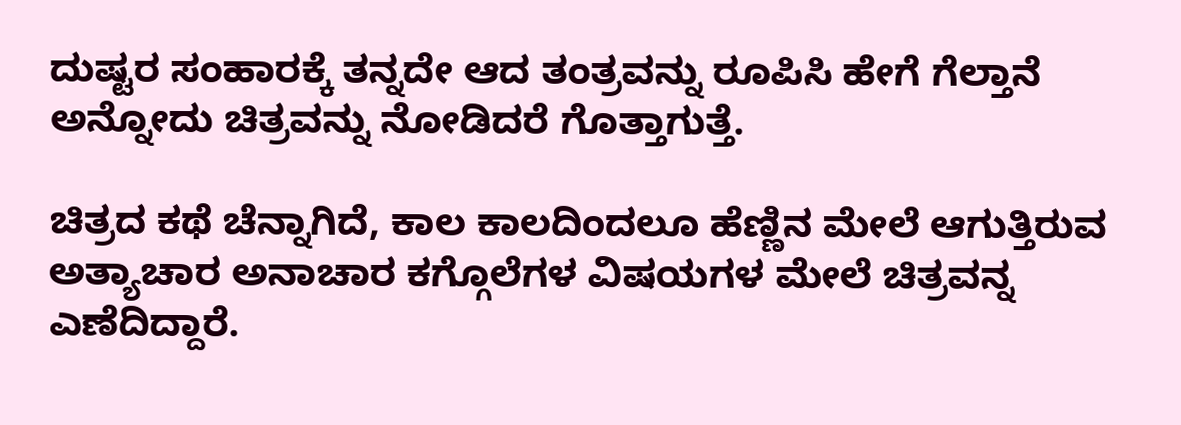ದುಷ್ಟರ ಸಂಹಾರಕ್ಕೆ ತನ್ನದೇ ಆದ ತಂತ್ರವನ್ನು ರೂಪಿಸಿ ಹೇಗೆ ಗೆಲ್ತಾನೆ ಅನ್ನೋದು ಚಿತ್ರವನ್ನು ನೋಡಿದರೆ ಗೊತ್ತಾಗುತ್ತೆ.

ಚಿತ್ರದ ಕಥೆ ಚೆನ್ನಾಗಿದೆ, ಕಾಲ ಕಾಲದಿಂದಲೂ ಹೆಣ್ಣಿನ ಮೇಲೆ ಆಗುತ್ತಿರುವ ಅತ್ಯಾಚಾರ ಅನಾಚಾರ ಕಗ್ಗೊಲೆಗಳ ವಿಷಯಗಳ ಮೇಲೆ ಚಿತ್ರವನ್ನ ಎಣೆದಿದ್ದಾರೆ.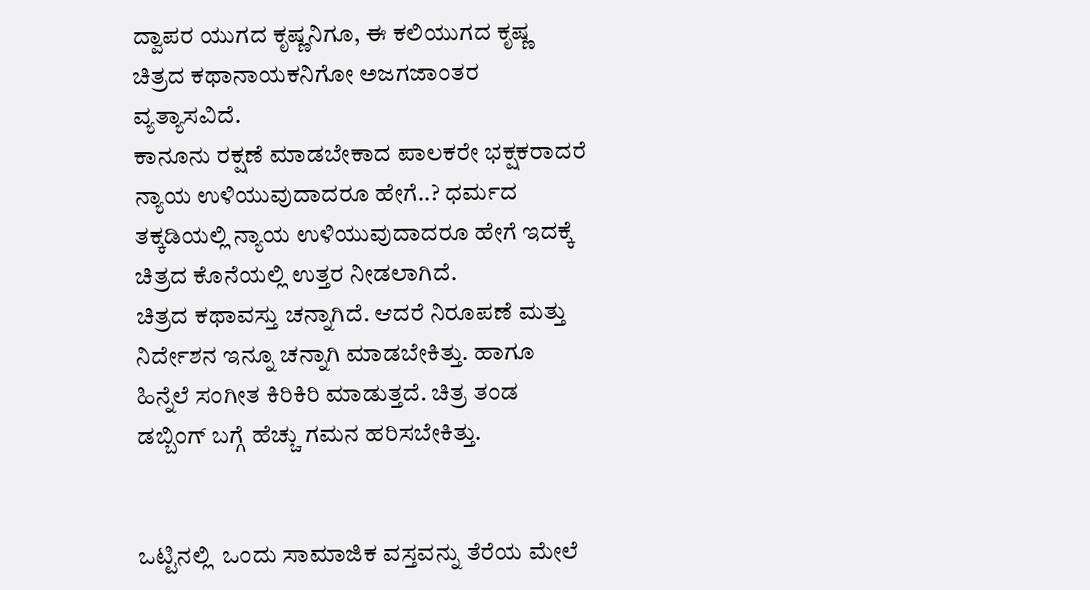ದ್ವಾಪರ ಯುಗದ ಕೃಷ್ಣನಿಗೂ, ಈ ಕಲಿಯುಗದ ಕೃಷ್ಣ ಚಿತ್ರದ ಕಥಾನಾಯಕನಿಗೋ ಅಜಗಜಾಂತರ ವ್ಯತ್ಯಾಸವಿದೆ.
ಕಾನೂನು ರಕ್ಷಣೆ ಮಾಡಬೇಕಾದ ಪಾಲಕರೇ ಭಕ್ಷಕರಾದರೆ ನ್ಯಾಯ ಉಳಿಯುವುದಾದರೂ ಹೇಗೆ..? ಧರ್ಮದ ತಕ್ಕಡಿಯಲ್ಲಿ ನ್ಯಾಯ ಉಳಿಯುವುದಾದರೂ ಹೇಗೆ ಇದಕ್ಕೆ ಚಿತ್ರದ ಕೊನೆಯಲ್ಲಿ ಉತ್ತರ ನೀಡಲಾಗಿದೆ.
ಚಿತ್ರದ ಕಥಾವಸ್ತು ಚನ್ನಾಗಿದೆ. ಆದರೆ ನಿರೂಪಣೆ ಮತ್ತು ನಿರ್ದೇಶನ ಇನ್ನೂ ಚನ್ನಾಗಿ ಮಾಡಬೇಕಿತ್ತು. ಹಾಗೂ ಹಿನ್ನೆಲೆ ಸಂಗೀತ ಕಿರಿಕಿರಿ ಮಾಡುತ್ತದೆ. ಚಿತ್ರ ತಂಡ ಡಬ್ಬಿಂಗ್ ಬಗ್ಗೆ ಹೆಚ್ಚು ಗಮನ ಹರಿಸಬೇಕಿತ್ತು.


ಒಟ್ಟಿನಲ್ಲಿ  ಒಂದು ಸಾಮಾಜಿಕ ವಸ್ತವನ್ನು ತೆರೆಯ ಮೇಲೆ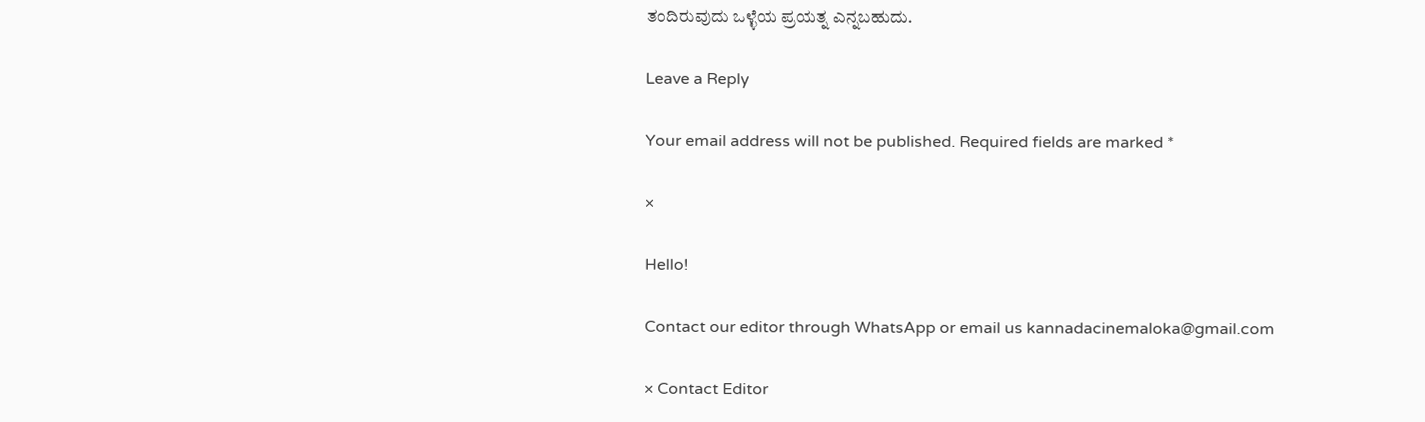ತಂದಿರುವುದು ಒಳ್ಳೆಯ ಪ್ರಯತ್ನ ಎನ್ನಬಹುದು.

Leave a Reply

Your email address will not be published. Required fields are marked *

×

Hello!

Contact our editor through WhatsApp or email us kannadacinemaloka@gmail.com

× Contact Editor